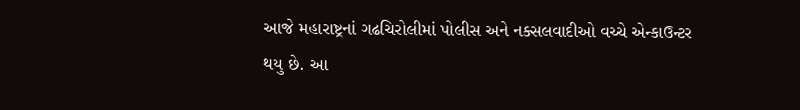આજે મહારાષ્ટ્રનાં ગઢચિરોલીમાં પોલીસ અને નક્સલવાદીઓ વચ્ચે એન્કાઉન્ટર થયુ છે. આ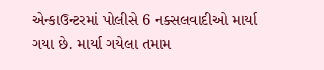એન્કાઉન્ટરમાં પોલીસે 6 નક્સલવાદીઓ માર્યા ગયા છે. માર્યા ગયેલા તમામ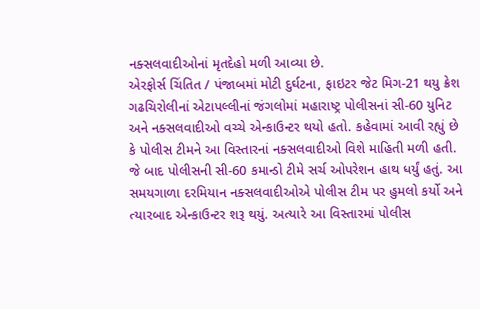નક્સલવાદીઓનાં મૃતદેહો મળી આવ્યા છે.
એરફોર્સ ચિંતિત / પંજાબમાં મોટી દુર્ઘટના, ફાઇટર જેટ મિગ-21 થયુ ક્રેશ
ગઢચિરોલીનાં એટાપલ્લીનાં જંગલોમાં મહારાષ્ટ્ર પોલીસનાં સી-60 યુનિટ અને નક્સલવાદીઓ વચ્ચે એન્કાઉન્ટર થયો હતો. કહેવામાં આવી રહ્યું છે કે પોલીસ ટીમને આ વિસ્તારનાં નક્સલવાદીઓ વિશે માહિતી મળી હતી. જે બાદ પોલીસની સી-60 કમાન્ડો ટીમે સર્ચ ઓપરેશન હાથ ધર્યું હતું. આ સમયગાળા દરમિયાન નક્સલવાદીઓએ પોલીસ ટીમ પર હુમલો કર્યો અને ત્યારબાદ એન્કાઉન્ટર શરૂ થયું. અત્યારે આ વિસ્તારમાં પોલીસ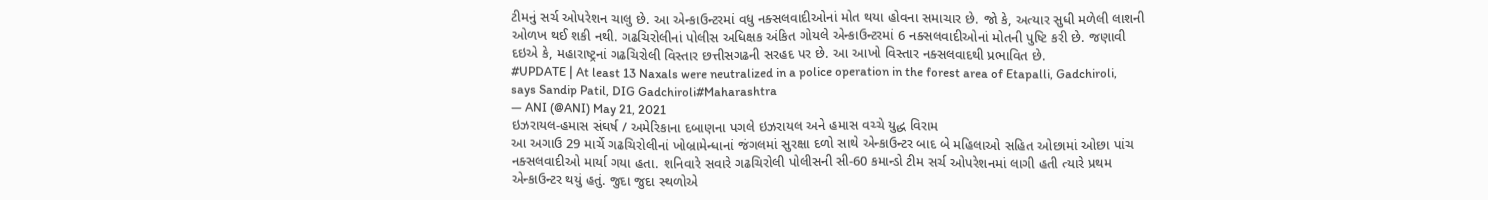ટીમનું સર્ચ ઓપરેશન ચાલુ છે. આ એન્કાઉન્ટરમાં વધુ નક્સલવાદીઓનાં મોત થયા હોવના સમાચાર છે. જો કે, અત્યાર સુધી મળેલી લાશની ઓળખ થઈ શકી નથી. ગઢચિરોલીનાં પોલીસ અધિક્ષક અંકિત ગોયલે એન્કાઉન્ટરમાં 6 નક્સલવાદીઓનાં મોતની પુષ્ટિ કરી છે. જણાવી દઇએ કે, મહારાષ્ટ્રનાં ગઢચિરોલી વિસ્તાર છત્તીસગઢની સરહદ પર છે. આ આખો વિસ્તાર નક્સલવાદથી પ્રભાવિત છે.
#UPDATE | At least 13 Naxals were neutralized in a police operation in the forest area of Etapalli, Gadchiroli, says Sandip Patil, DIG Gadchiroli#Maharashtra
— ANI (@ANI) May 21, 2021
ઇઝરાયલ-હમાસ સંઘર્ષ / અમેરિકાના દબાણના પગલે ઇઝરાયલ અને હમાસ વચ્ચે યુદ્ધ વિરામ
આ અગાઉ 29 માર્ચે ગઢચિરોલીનાં ખોબ્રામેન્ધાનાં જંગલમાં સુરક્ષા દળો સાથે એન્કાઉન્ટર બાદ બે મહિલાઓ સહિત ઓછામાં ઓછા પાંચ નક્સલવાદીઓ માર્યા ગયા હતા. શનિવારે સવારે ગઢચિરોલી પોલીસની સી-60 કમાન્ડો ટીમ સર્ચ ઓપરેશનમાં લાગી હતી ત્યારે પ્રથમ એન્કાઉન્ટર થયું હતું. જુદા જુદા સ્થળોએ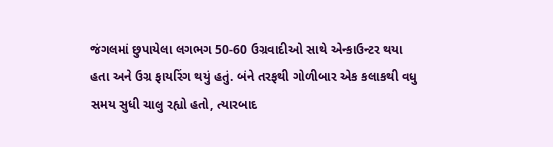જંગલમાં છુપાયેલા લગભગ 50-60 ઉગ્રવાદીઓ સાથે એન્કાઉન્ટર થયા હતા અને ઉગ્ર ફાયરિંગ થયું હતું. બંને તરફથી ગોળીબાર એક કલાકથી વધુ સમય સુધી ચાલુ રહ્યો હતો, ત્યારબાદ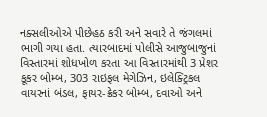નક્સલીઓએ પીછેહઠ કરી અને સવારે તે જંગલમાં ભાગી ગયા હતા. ત્યારબાદમાં પોલીસે આજુબાજુનાં વિસ્તારમાં શોધખોળ કરતા આ વિસ્તારમાંથી 3 પ્રેશર કૂકર બોમ્બ, 303 રાઇફલ મેગેઝિન, ઇલેક્ટ્રિકલ વાયરનાં બંડલ, ફાયર-ક્રેકર બોમ્બ, દવાઓ અને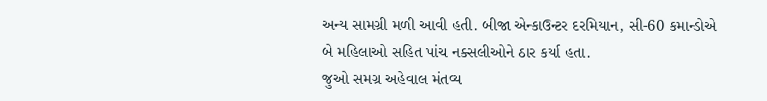અન્ય સામગ્રી મળી આવી હતી. બીજા એન્કાઉન્ટર દરમિયાન, સી-60 કમાન્ડોએ બે મહિલાઓ સહિત પાંચ નક્સલીઓને ઠાર કર્યા હતા.
જુઓ સમગ્ર અહેવાલ મંતવ્ય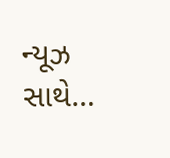ન્યૂઝ સાથે…